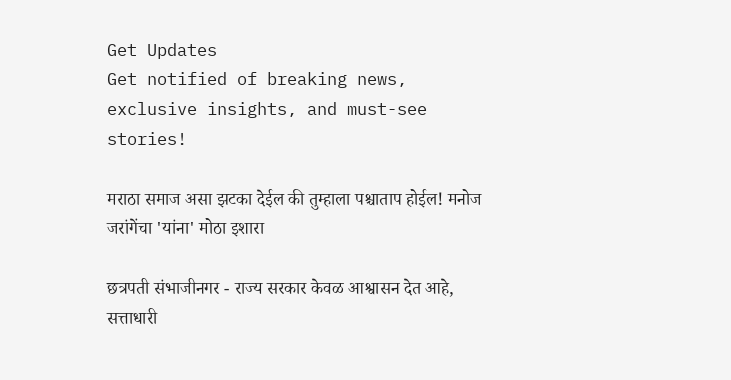Get Updates
Get notified of breaking news, exclusive insights, and must-see stories!

मराठा समाज असा झटका देईल की तुम्हाला पश्चाताप होईल! मनोज जरांगेंचा 'यांना' मोठा इशारा

छत्रपती संभाजीनगर - राज्य सरकार केवळ आश्वासन देत आहे, सत्ताधारी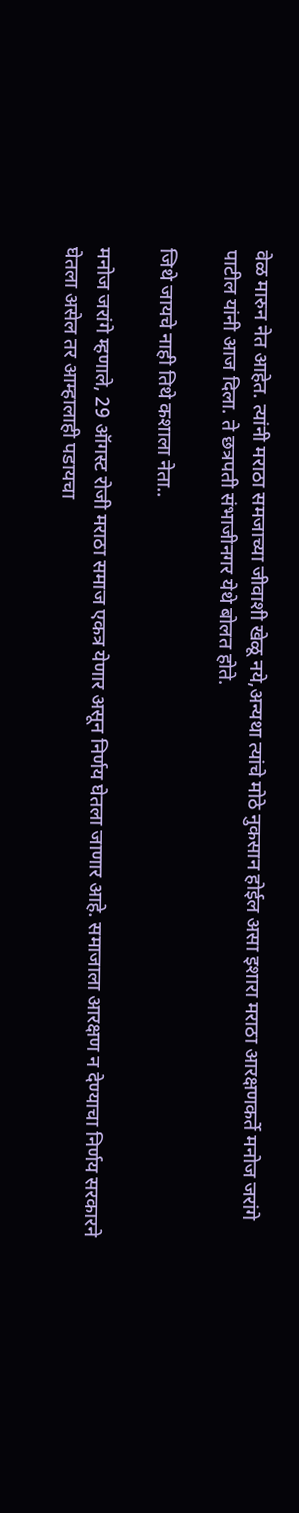वेळ मारुन नेत आहेत. त्यांनी मराठा समजाच्या जीवाशी खेळू नये,अन्यथा त्यांचे मोठे नुकसान होईल असा इशारा मराठा आरक्षणकर्ते मनोज जरांगे पाटील यांनी आज दिला. ते छत्रपती संभाजीनगर येथे बोलत होते.

जिथे जायचे नाही तिथे कशाला नेता..

मनोज जरांगे म्हणाले, 29 ऑगस्ट रोजी मराठा समाज एकत्र येणार असून निर्णय घेतला जाणार आहे. समाजाला आरक्षण न देण्याचा निर्णय सरकारने घेतला असेल तर आम्हालाही पडायचा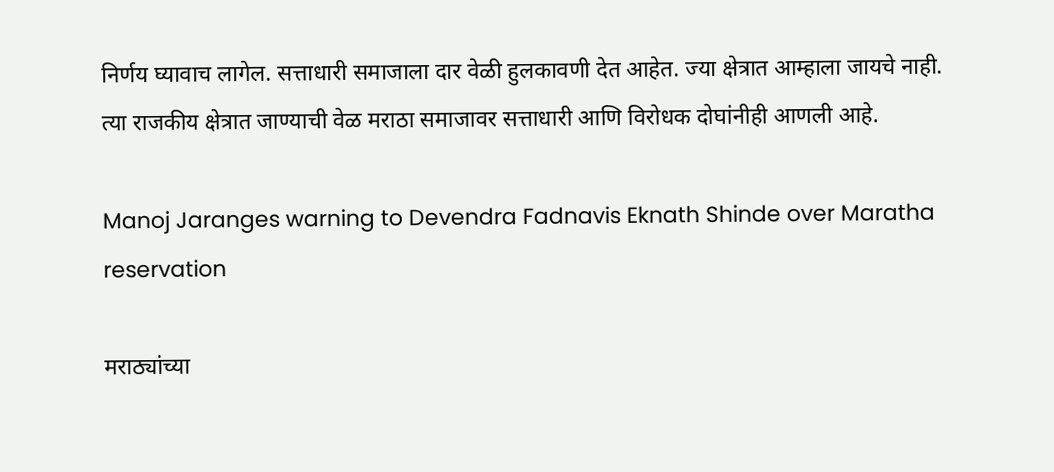निर्णय घ्यावाच लागेल. सत्ताधारी समाजाला दार वेळी हुलकावणी देत आहेत. ज्या क्षेत्रात आम्हाला जायचे नाही. त्या राजकीय क्षेत्रात जाण्याची वेळ मराठा समाजावर सत्ताधारी आणि विरोधक दोघांनीही आणली आहे.

Manoj Jaranges warning to Devendra Fadnavis Eknath Shinde over Maratha reservation

मराठ्यांच्या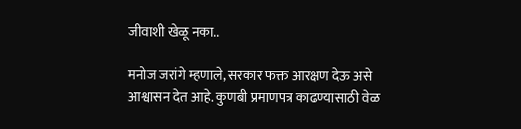जीवाशी खेळू नका..

मनोज जरांगे म्हणाले, सरकार फक्त आरक्षण देऊ असे आश्वासन देत आहे. कुणबी प्रमाणपत्र काढण्यासाठी वेळ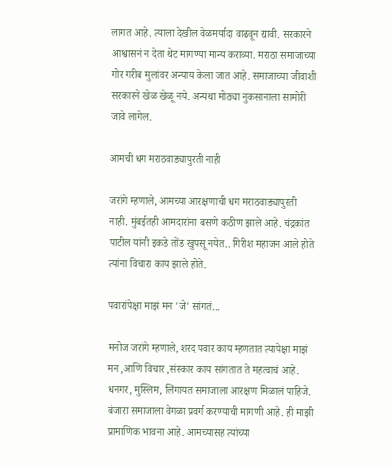लागत आहे. त्याला देखील वेळमर्यादा वाढवून द्यावी. सरकारने आश्वासनं न देता थेट मागण्या मान्य कराव्या. मराठा समाजाच्या गोर गरीब मुलांवर अन्याय केला जात आहे. समाजाच्या जीवाशी सरकारने खेळ खेळू नये. अन्यथा मोठ्या नुकसानाला सामोरी जावे लागेल.

आमची धग मराठवाड्यापुरती नाही

जरांगे म्हणाले, आमच्या आरक्षणाची धग मराठवाड्यापुरती नाही. मुंबईतही आमदारांना बसणे कठीण झाले आहे. चंद्रकांत पाटील यांनी इकडे तोंड खुपसू नयेत.. गिरीश महाजन आले होते त्यांना विचारा काय झाले होते.

पवारांपेक्षा माझं मन 'जे' सांगतं...

मनोज जरांगे म्हणाले, शरद पवार काय म्हणतात त्यापेक्षा माझं मन ,आणि विचार ,संस्कार काय सांगतात ते महत्वाचं आहे. धनगर, मुस्लिम, लिंगायत समाजाला आरक्षण मिळालं पाहिजे. बंजारा समाजाला वेगळा प्रवर्ग करण्याची मागणी आहे. ही माझी प्रामाणिक भावना आहे. आमच्यासह त्यांच्या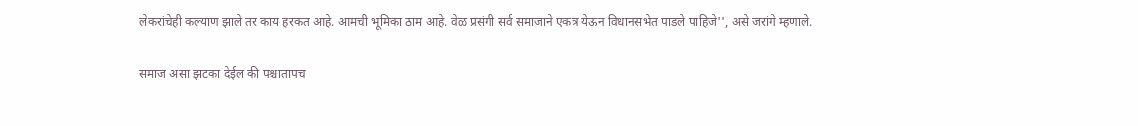लेकरांचेही कल्याण झाले तर काय हरकत आहे. आमची भूमिका ठाम आहे. वेळ प्रसंगी सर्व समाजाने एकत्र येऊन विधानसभेत पाडले पाहिजे'', असे जरांगे म्हणाले.

समाज असा झटका देईल की पश्चातापच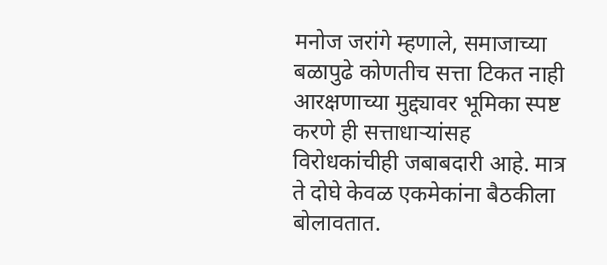मनोज जरांगे म्हणाले, समाजाच्या बळापुढे कोणतीच सत्ता टिकत नाही आरक्षणाच्या मुद्द्यावर भूमिका स्पष्ट करणे ही सत्ताधाऱ्यांसह विरोधकांचीही जबाबदारी आहे. मात्र ते दोघे केवळ एकमेकांना बैठकीला बोलावतात.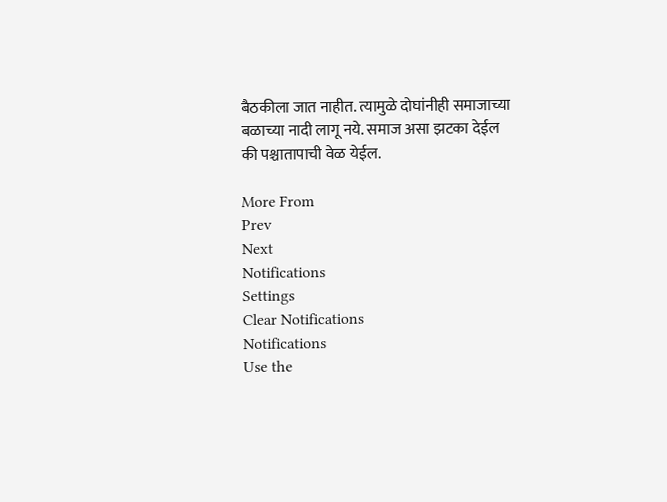बैठकीला जात नाहीत. त्यामुळे दोघांनीही समाजाच्या बळाच्या नादी लागू नये. समाज असा झटका देईल की पश्चातापाची वेळ येईल.

More From
Prev
Next
Notifications
Settings
Clear Notifications
Notifications
Use the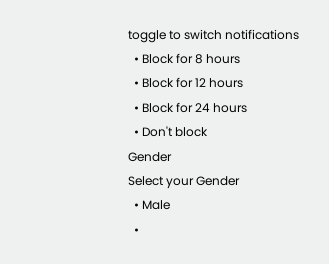toggle to switch notifications
  • Block for 8 hours
  • Block for 12 hours
  • Block for 24 hours
  • Don't block
Gender
Select your Gender
  • Male
  •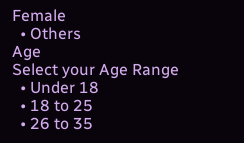Female
  • Others
Age
Select your Age Range
  • Under 18
  • 18 to 25
  • 26 to 35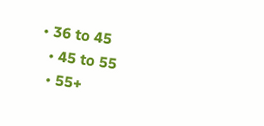• 36 to 45
  • 45 to 55
  • 55+